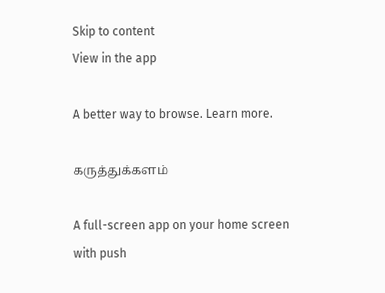Skip to content
View in the app

A better way to browse. Learn more.

கருத்துக்களம்

A full-screen app on your home screen with push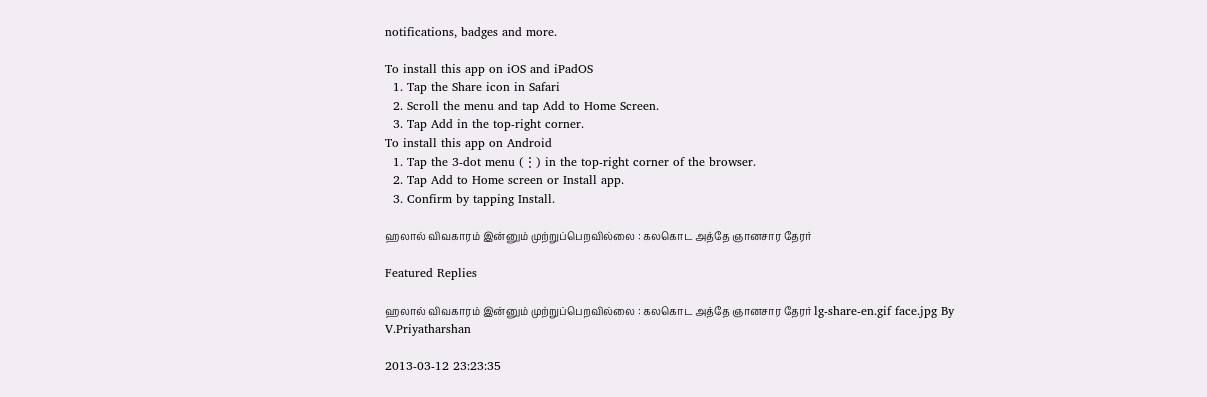notifications, badges and more.

To install this app on iOS and iPadOS
  1. Tap the Share icon in Safari
  2. Scroll the menu and tap Add to Home Screen.
  3. Tap Add in the top-right corner.
To install this app on Android
  1. Tap the 3-dot menu (⋮) in the top-right corner of the browser.
  2. Tap Add to Home screen or Install app.
  3. Confirm by tapping Install.

ஹலால் விவகாரம் இன்னும் முற்றுப்பெறவில்லை : கலகொட அத்தே ஞானசார தேரர்

Featured Replies

ஹலால் விவகாரம் இன்னும் முற்றுப்பெறவில்லை : கலகொட அத்தே ஞானசார தேரர் lg-share-en.gif face.jpg By V.Priyatharshan

2013-03-12 23:23:35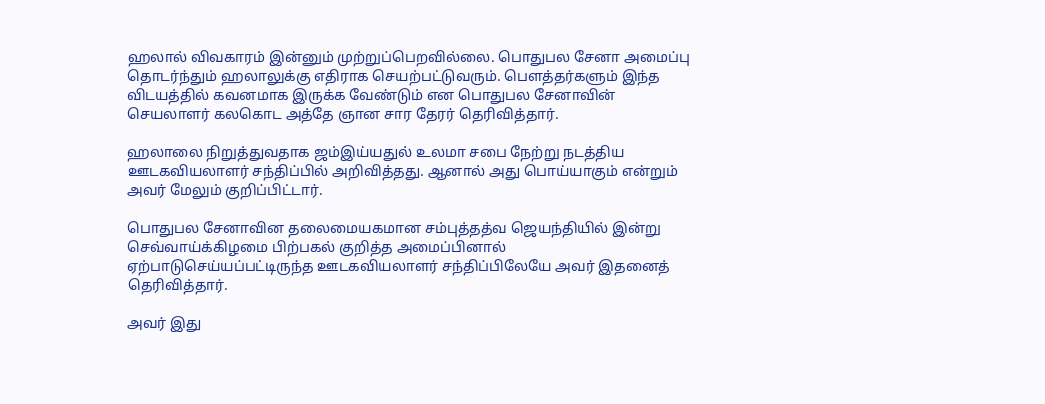ஹலால் விவகாரம் இன்னும் முற்றுப்பெறவில்லை. பொதுபல சேனா அமைப்பு தொடர்ந்தும் ஹலாலுக்கு எதிராக செயற்பட்டுவரும். பௌத்தர்களும் இந்த விடயத்தில் கவனமாக இருக்க வேண்டும் என பொதுபல சேனாவின் செயலாளர் கலகொட அத்தே ஞான சார தேரர் தெரிவித்தார்.

ஹலாலை நிறுத்துவதாக ஜம்இய்யதுல் உலமா சபை நேற்று நடத்திய ஊடகவியலாளர் சந்திப்பில் அறிவித்தது. ஆனால் அது பொய்யாகும் என்றும் அவர் மேலும் குறிப்பிட்டார்.

பொதுபல சேனாவின தலைமையகமான சம்புத்தத்வ ஜெயந்தியில் இன்று செவ்வாய்க்கிழமை பிற்பகல் குறித்த அமைப்பினால் ஏற்பாடுசெய்யப்பட்டிருந்த ஊடகவியலாளர் சந்திப்பிலேயே அவர் இதனைத் தெரிவித்தார்.

அவர் இது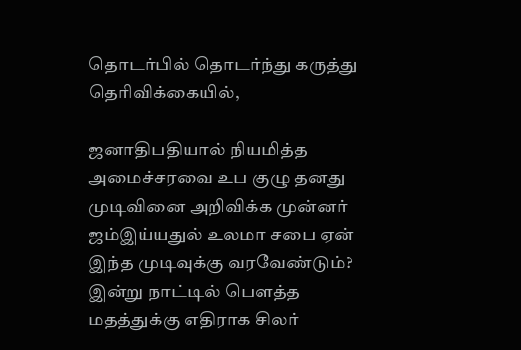தொடர்பில் தொடர்ந்து கருத்து தெரிவிக்கையில்,

ஜனாதிபதியால் நியமித்த அமைச்சரவை உப குழு தனது முடிவினை அறிவிக்க முன்னர் ஜம்இய்யதுல் உலமா சபை ஏன் இந்த முடிவுக்கு வரவேண்டும்? இன்று நாட்டில் பௌத்த மதத்துக்கு எதிராக சிலர்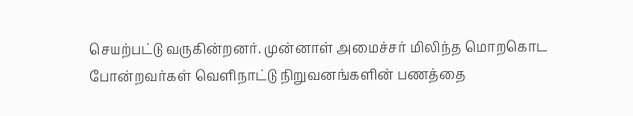செயற்பட்டு வருகின்றனர். முன்னாள் அமைச்சர் மிலிந்த மொறகொட போன்றவர்கள் வெளிநாட்டு நிறுவனங்களின் பணத்தை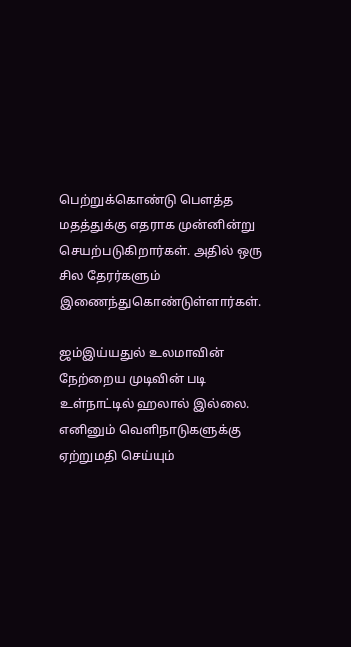பெற்றுக்கொண்டு பௌத்த மதத்துக்கு எதராக முன்னின்று செயற்படுகிறார்கள். அதில் ஒரு சில தேரர்களும் இணைந்துகொண்டுள்ளார்கள்.

ஜம்இய்யதுல் உலமாவின் நேற்றைய முடிவின் படி உள்நாட்டில் ஹலால் இல்லை. எனினும் வெளிநாடுகளுக்கு ஏற்றுமதி செய்யும்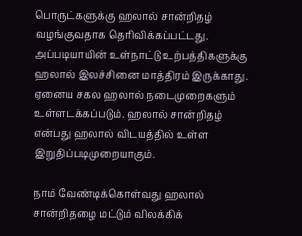பொருட்களுக்கு ஹலால் சான்றிதழ் வழங்குவதாக தெரிவிக்கப்பட்டது. அப்படியாயின் உள்நாட்டு உற்பத்திகளுக்கு ஹலால் இலச்சினை மாத்திரம் இருக்காது. ஏனைய சகல ஹலால் நடைமுறைகளும் உள்ளடக்கப்படும். ஹலால் சான்றிதழ் என்பது ஹலால் விடயத்தில் உள்ள இறுதிப்படிமுறையாகும்.

நாம் வேண்டிக்கொள்வது ஹலால் சான்றிதழை மட்டும் விலக்கிக்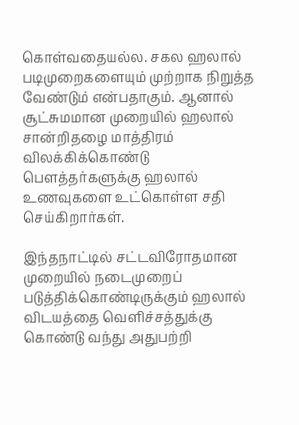கொள்வதையல்ல. சகல ஹலால் படிமுறைகளையும் முற்றாக நிறுத்த வேண்டும் என்பதாகும். ஆனால் சூட்சுமமான முறையில் ஹலால் சான்றிதழை மாத்திரம் விலக்கிக்கொண்டு பௌத்தர்களுக்கு ஹலால் உணவுகளை உட்கொள்ள சதி செய்கிறார்கள்.

இந்தநாட்டில் சட்டவிரோதமான முறையில் நடைமுறைப் படுத்திக்கொண்டிருக்கும் ஹலால் விடயத்தை வெளிச்சத்துக்கு கொண்டு வந்து அதுபற்றி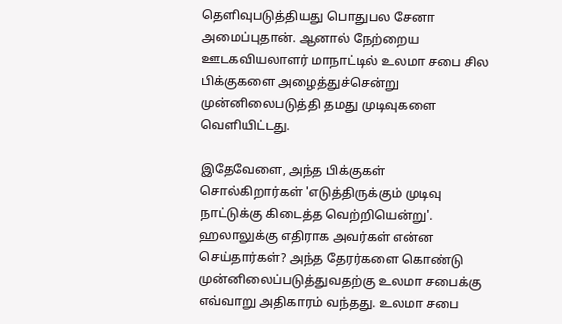தெளிவுபடுத்தியது பொதுபல சேனா அமைப்புதான். ஆனால் நேற்றைய ஊடகவியலாளர் மாநாட்டில் உலமா சபை சில பிக்குகளை அழைத்துச்சென்று முன்னிலைபடுத்தி தமது முடிவுகளை வெளியிட்டது.

இதேவேளை, அந்த பிக்குகள் சொல்கிறார்கள் 'எடுத்திருக்கும் முடிவு நாட்டுக்கு கிடைத்த வெற்றியென்று'. ஹலாலுக்கு எதிராக அவர்கள் என்ன செய்தார்கள்? அந்த தேரர்களை கொண்டு முன்னிலைப்படுத்துவதற்கு உலமா சபைக்கு எவ்வாறு அதிகாரம் வந்தது. உலமா சபை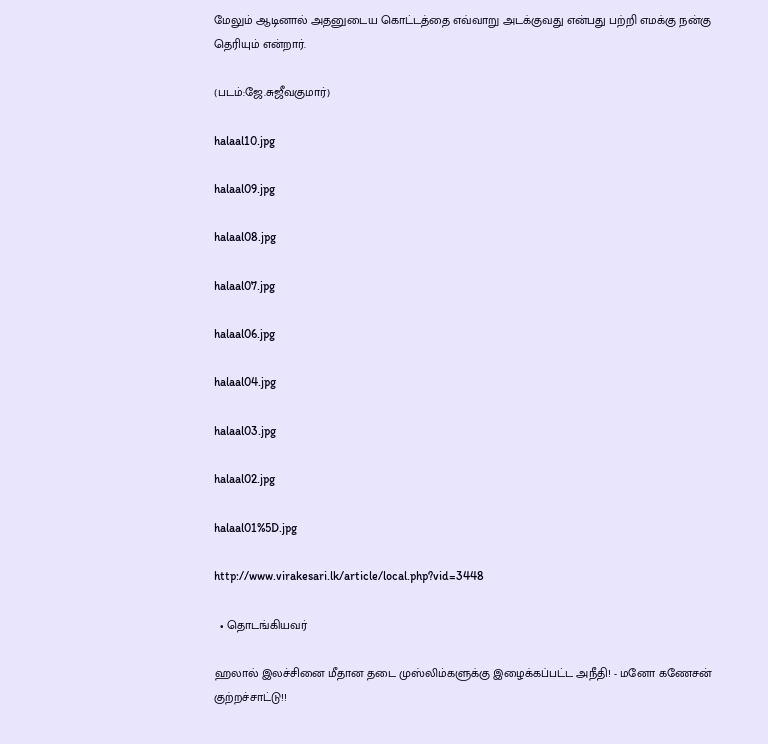மேலும் ஆடினால் அதனுடைய கொட்டத்தை எவ்வாறு அடக்குவது என்பது பற்றி எமக்கு நன்கு தெரியும் என்றார்.

(படம்:ஜே.சுஜீவகுமார்)

halaal10.jpg

halaal09.jpg

halaal08.jpg

halaal07.jpg

halaal06.jpg

halaal04.jpg

halaal03.jpg

halaal02.jpg

halaal01%5D.jpg

http://www.virakesari.lk/article/local.php?vid=3448

  • தொடங்கியவர்

ஹலால் இலச்சினை மீதான தடை முஸ்லிம்களுக்கு இழைக்கப்பட்ட அநீதி! - மனோ கணேசன் குற்றச்சாட்டு!!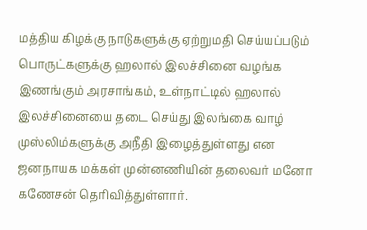மத்திய கிழக்கு நாடுகளுக்கு ஏற்றுமதி செய்யப்படும் பொருட்களுக்கு ஹலால் இலச்சினை வழங்க இணங்கும் அரசாங்கம், உள்நாட்டில் ஹலால் இலச்சினையை தடை செய்து இலங்கை வாழ் முஸ்லிம்களுக்கு அநீதி இழைத்துள்ளது என ஜனநாயக மக்கள் முன்னணியின் தலைவர் மனோ கணேசன் தெரிவித்துள்ளார்.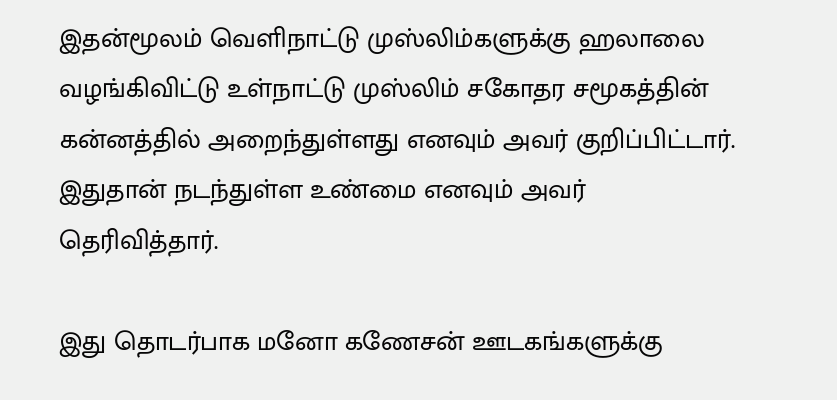இதன்மூலம் வெளிநாட்டு முஸ்லிம்களுக்கு ஹலாலை வழங்கிவிட்டு உள்நாட்டு முஸ்லிம் சகோதர சமூகத்தின் கன்னத்தில் அறைந்துள்ளது எனவும் அவர் குறிப்பிட்டார். இதுதான் நடந்துள்ள உண்மை எனவும் அவர் தெரிவித்தார்.

இது தொடர்பாக மனோ கணேசன் ஊடகங்களுக்கு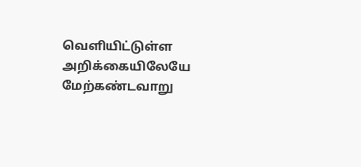வெளியிட்டுள்ள அறிக்கையிலேயே மேற்கண்டவாறு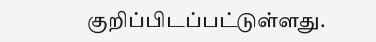குறிப்பிடப்பட்டுள்ளது.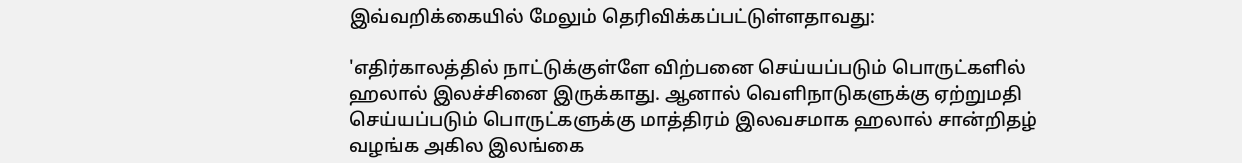இவ்வறிக்கையில் மேலும் தெரிவிக்கப்பட்டுள்ளதாவது:

'எதிர்காலத்தில் நாட்டுக்குள்ளே விற்பனை செய்யப்படும் பொருட்களில் ஹலால் இலச்சினை இருக்காது. ஆனால் வெளிநாடுகளுக்கு ஏற்றுமதி செய்யப்படும் பொருட்களுக்கு மாத்திரம் இலவசமாக ஹலால் சான்றிதழ் வழங்க அகில இலங்கை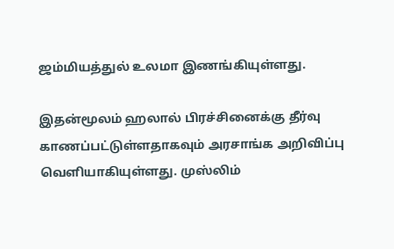ஜம்மியத்துல் உலமா இணங்கியுள்ளது.

இதன்மூலம் ஹலால் பிரச்சினைக்கு தீர்வு காணப்பட்டுள்ளதாகவும் அரசாங்க அறிவிப்பு வெளியாகியுள்ளது. முஸ்லிம்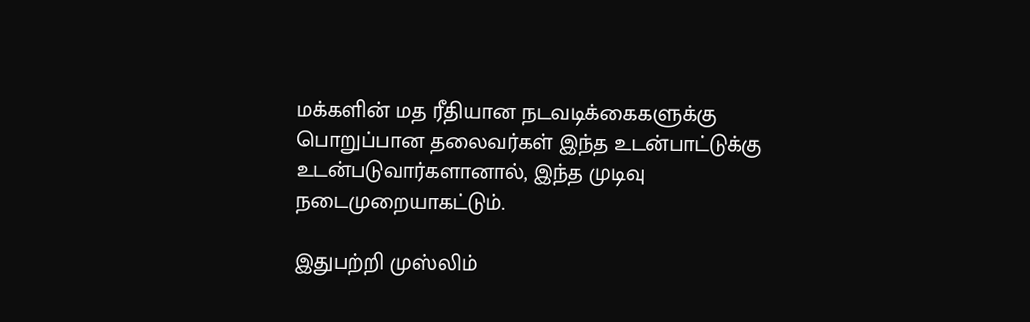மக்களின் மத ரீதியான நடவடிக்கைகளுக்கு பொறுப்பான தலைவர்கள் இந்த உடன்பாட்டுக்கு உடன்படுவார்களானால், இந்த முடிவு நடைமுறையாகட்டும்.

இதுபற்றி முஸ்லிம்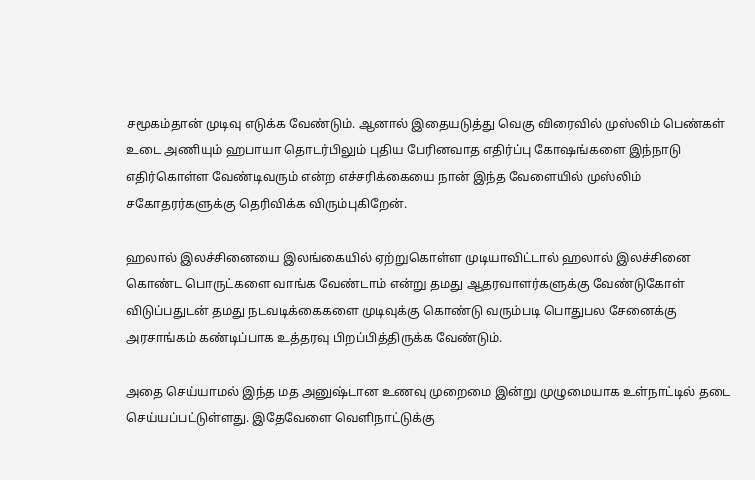சமூகம்தான் முடிவு எடுக்க வேண்டும். ஆனால் இதையடுத்து வெகு விரைவில் முஸ்லிம் பெண்கள் உடை அணியும் ஹபாயா தொடர்பிலும் புதிய பேரினவாத எதிர்ப்பு கோஷங்களை இந்நாடு எதிர்கொள்ள வேண்டிவரும் என்ற எச்சரிக்கையை நான் இந்த வேளையில் முஸ்லிம் சகோதரர்களுக்கு தெரிவிக்க விரும்புகிறேன்.

ஹலால் இலச்சினையை இலங்கையில் ஏற்றுகொள்ள முடியாவிட்டால் ஹலால் இலச்சினை கொண்ட பொருட்களை வாங்க வேண்டாம் என்று தமது ஆதரவாளர்களுக்கு வேண்டுகோள் விடுப்பதுடன் தமது நடவடிக்கைகளை முடிவுக்கு கொண்டு வரும்படி பொதுபல சேனைக்கு அரசாங்கம் கண்டிப்பாக உத்தரவு பிறப்பித்திருக்க வேண்டும்.

அதை செய்யாமல் இந்த மத அனுஷ்டான உணவு முறைமை இன்று முழுமையாக உள்நாட்டில் தடை செய்யப்பட்டுள்ளது. இதேவேளை வெளிநாட்டுக்கு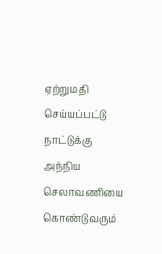ஏற்றுமதி செய்யப்பட்டு நாட்டுக்கு அந்நிய செலாவணியை கொண்டுவரும்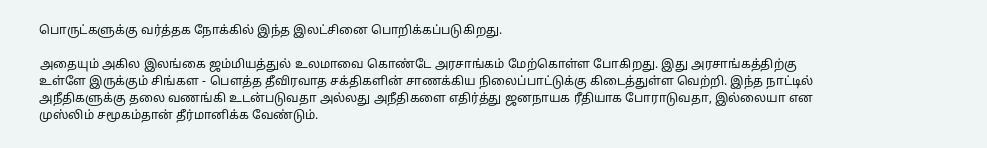பொருட்களுக்கு வர்த்தக நோக்கில் இந்த இலட்சினை பொறிக்கப்படுகிறது.

அதையும் அகில இலங்கை ஜம்மியத்துல் உலமாவை கொண்டே அரசாங்கம் மேற்கொள்ள போகிறது. இது அரசாங்கத்திற்கு உள்ளே இருக்கும் சிங்கள - பௌத்த தீவிரவாத சக்திகளின் சாணக்கிய நிலைப்பாட்டுக்கு கிடைத்துள்ள வெற்றி. இந்த நாட்டில் அநீதிகளுக்கு தலை வணங்கி உடன்படுவதா அல்லது அநீதிகளை எதிர்த்து ஜனநாயக ரீதியாக போராடுவதா, இல்லையா என முஸ்லிம் சமூகம்தான் தீர்மானிக்க வேண்டும்.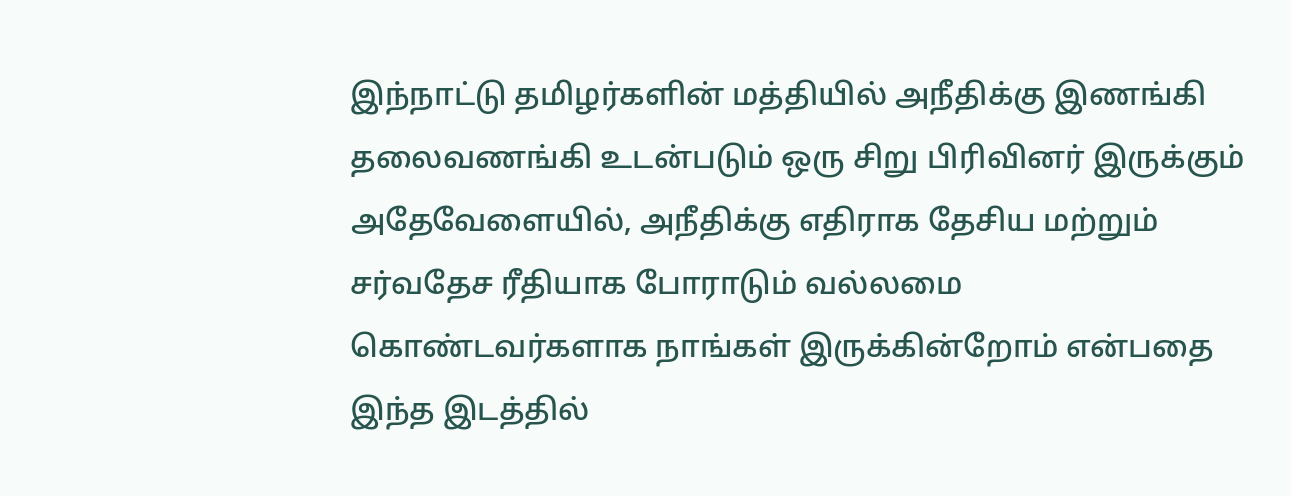இந்நாட்டு தமிழர்களின் மத்தியில் அநீதிக்கு இணங்கி தலைவணங்கி உடன்படும் ஒரு சிறு பிரிவினர் இருக்கும் அதேவேளையில், அநீதிக்கு எதிராக தேசிய மற்றும் சர்வதேச ரீதியாக போராடும் வல்லமை கொண்டவர்களாக நாங்கள் இருக்கின்றோம் என்பதை இந்த இடத்தில்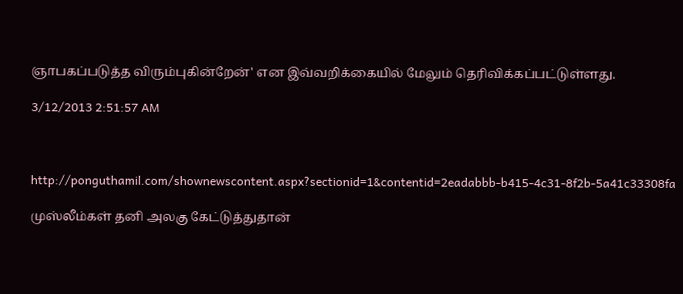ஞாபகப்படுத்த விரும்புகின்றேன்' என இவ்வறிக்கையில் மேலும் தெரிவிக்கப்பட்டுள்ளது.

3/12/2013 2:51:57 AM



http://ponguthamil.com/shownewscontent.aspx?sectionid=1&contentid=2eadabbb-b415-4c31-8f2b-5a41c33308fa

முஸ்லீம்கள் தனி அலகு கேட்டுத்துதான்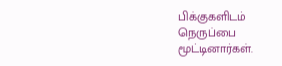பிக்குகளிடம் நெருப்பை மூட்டினார்கள்.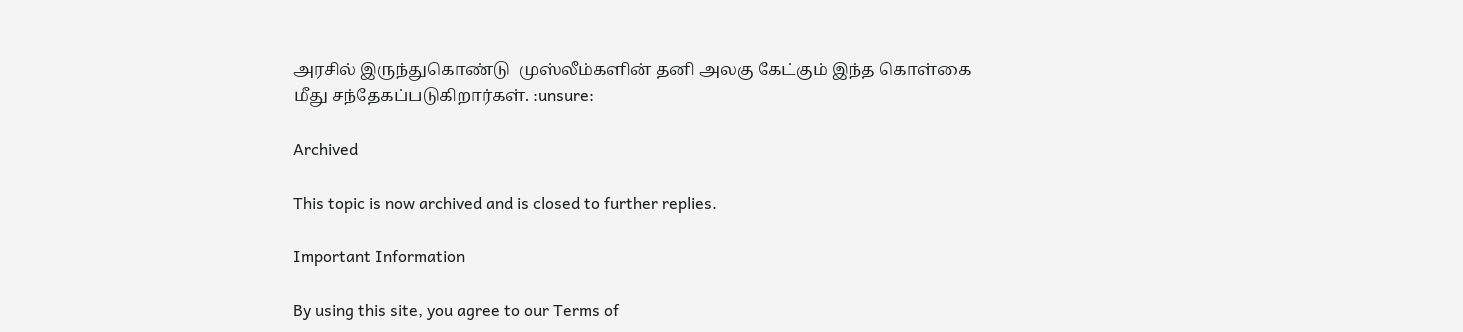அரசில் இருந்துகொண்டு  முஸ்லீம்களின் தனி அலகு கேட்கும் இந்த கொள்கை மீது சந்தேகப்படுகிறார்கள். :unsure:

Archived

This topic is now archived and is closed to further replies.

Important Information

By using this site, you agree to our Terms of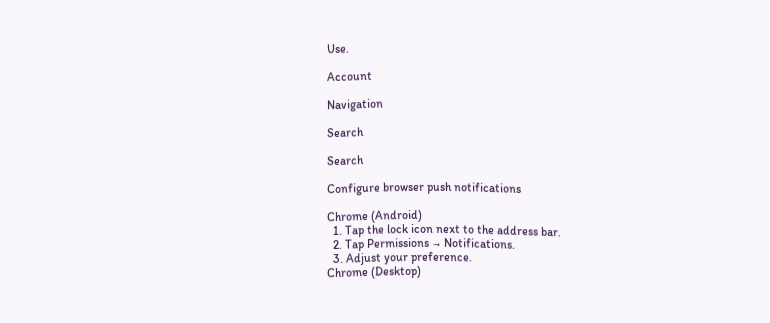Use.

Account

Navigation

Search

Search

Configure browser push notifications

Chrome (Android)
  1. Tap the lock icon next to the address bar.
  2. Tap Permissions → Notifications.
  3. Adjust your preference.
Chrome (Desktop)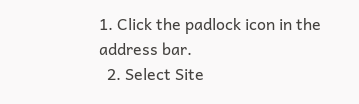1. Click the padlock icon in the address bar.
  2. Select Site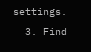settings.
  3. Find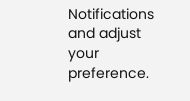Notifications and adjust your preference.